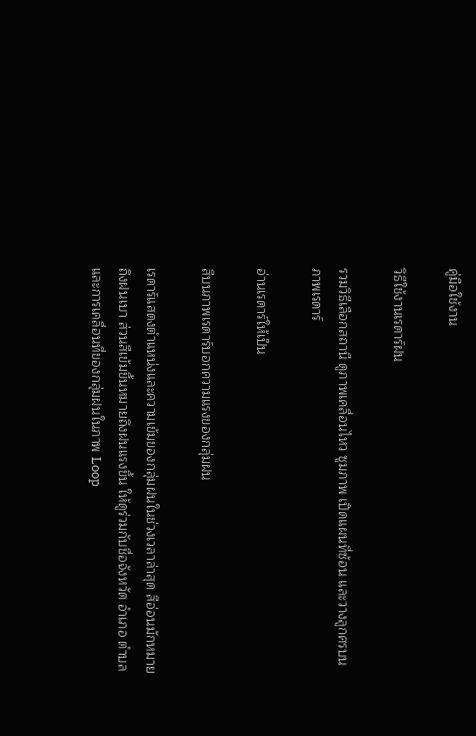คู่มือใช้งาน

วิธีใช้งานเรดาร์ฝน

รวมวิธีเลือกสถานี ดูภาพเคลื่อนไหว ซูมภาพ เปิดแผนที่ซ้อน และวางลูกศรบนภาพเรดาร์

อ่านเรดาร์ให้เป็น

สีบนภาพเรดาร์บอกความแรงของกลุ่มฝน

เรดาร์แสดงตำแหน่งและความเข้มของกลุ่มฝนในช่วงเวลาล่าสุด สีอ่อนมักหมายถึงฝนเบา ส่วนสีเข้มขึ้นหมายถึงฝนแรงขึ้น ให้ดูร่วมกับชื่อจังหวัด อำเภอ ตำบล และการเคลื่อนที่ของกลุ่มฝนในภาพ Loop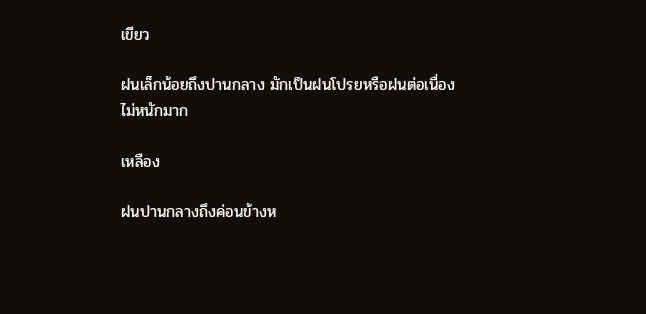เขียว

ฝนเล็กน้อยถึงปานกลาง มักเป็นฝนโปรยหรือฝนต่อเนื่องไม่หนักมาก

เหลือง

ฝนปานกลางถึงค่อนข้างห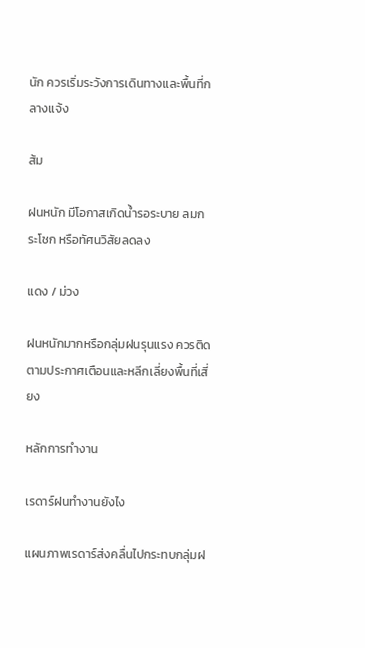นัก ควรเริ่มระวังการเดินทางและพื้นที่กลางแจ้ง

ส้ม

ฝนหนัก มีโอกาสเกิดน้ำรอระบาย ลมกระโชก หรือทัศนวิสัยลดลง

แดง / ม่วง

ฝนหนักมากหรือกลุ่มฝนรุนแรง ควรติดตามประกาศเตือนและหลีกเลี่ยงพื้นที่เสี่ยง

หลักการทำงาน

เรดาร์ฝนทำงานยังไง

แผนภาพเรดาร์ส่งคลื่นไปกระทบกลุ่มฝ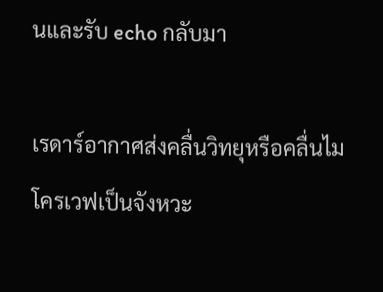นและรับ echo กลับมา

เรดาร์อากาศส่งคลื่นวิทยุหรือคลื่นไมโครเวฟเป็นจังหวะ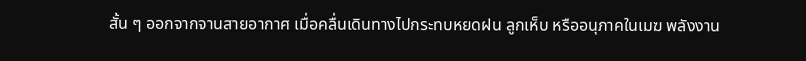สั้น ๆ ออกจากจานสายอากาศ เมื่อคลื่นเดินทางไปกระทบหยดฝน ลูกเห็บ หรืออนุภาคในเมฆ พลังงาน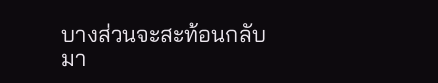บางส่วนจะสะท้อนกลับมา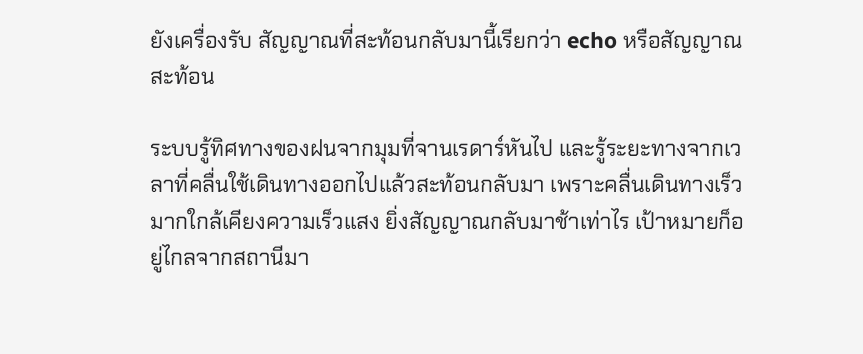ยังเครื่องรับ สัญญาณที่สะท้อนกลับมานี้เรียกว่า echo หรือสัญญาณสะท้อน

ระบบรู้ทิศทางของฝนจากมุมที่จานเรดาร์หันไป และรู้ระยะทางจากเวลาที่คลื่นใช้เดินทางออกไปแล้วสะท้อนกลับมา เพราะคลื่นเดินทางเร็วมากใกล้เคียงความเร็วแสง ยิ่งสัญญาณกลับมาช้าเท่าไร เป้าหมายก็อยู่ไกลจากสถานีมา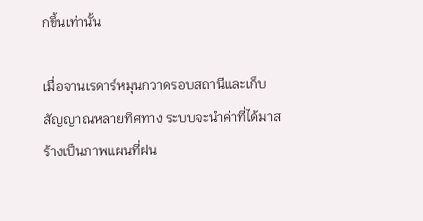กขึ้นเท่านั้น

เมื่อจานเรดาร์หมุนกวาดรอบสถานีและเก็บสัญญาณหลายทิศทาง ระบบจะนำค่าที่ได้มาสร้างเป็นภาพแผนที่ฝน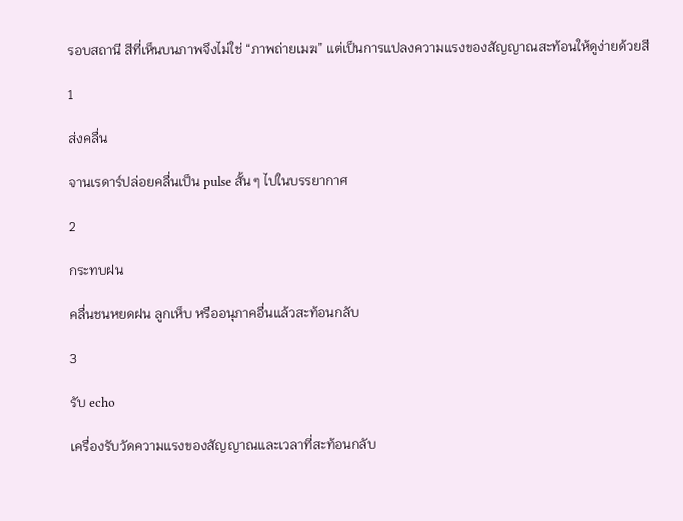รอบสถานี สีที่เห็นบนภาพจึงไม่ใช่ “ภาพถ่ายเมฆ” แต่เป็นการแปลงความแรงของสัญญาณสะท้อนให้ดูง่ายด้วยสี

1

ส่งคลื่น

จานเรดาร์ปล่อยคลื่นเป็น pulse สั้น ๆ ไปในบรรยากาศ

2

กระทบฝน

คลื่นชนหยดฝน ลูกเห็บ หรืออนุภาคอื่นแล้วสะท้อนกลับ

3

รับ echo

เครื่องรับวัดความแรงของสัญญาณและเวลาที่สะท้อนกลับ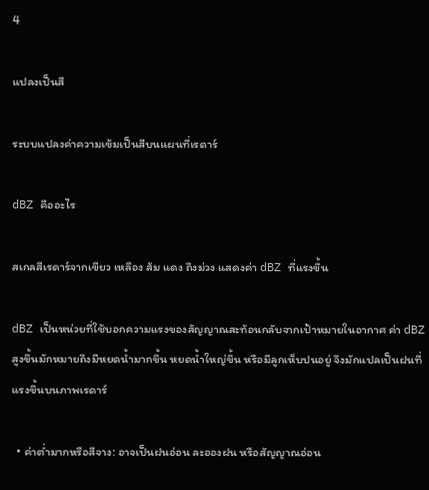4

แปลงเป็นสี

ระบบแปลงค่าความเข้มเป็นสีบนแผนที่เรดาร์

dBZ คืออะไร

สเกลสีเรดาร์จากเขียว เหลือง ส้ม แดง ถึงม่วง แสดงค่า dBZ ที่แรงขึ้น

dBZ เป็นหน่วยที่ใช้บอกความแรงของสัญญาณสะท้อนกลับจากเป้าหมายในอากาศ ค่า dBZ สูงขึ้นมักหมายถึงมีหยดน้ำมากขึ้น หยดน้ำใหญ่ขึ้น หรือมีลูกเห็บปนอยู่ จึงมักแปลเป็นฝนที่แรงขึ้นบนภาพเรดาร์

  • ค่าต่ำมากหรือสีจาง: อาจเป็นฝนอ่อน ละอองฝน หรือสัญญาณอ่อน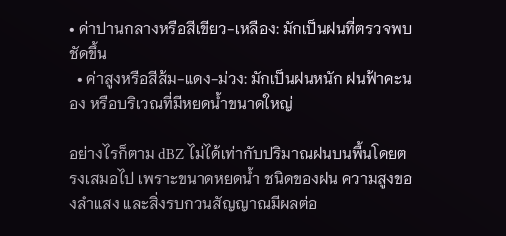• ค่าปานกลางหรือสีเขียว-เหลือง: มักเป็นฝนที่ตรวจพบชัดขึ้น
  • ค่าสูงหรือสีส้ม-แดง-ม่วง: มักเป็นฝนหนัก ฝนฟ้าคะนอง หรือบริเวณที่มีหยดน้ำขนาดใหญ่

อย่างไรก็ตาม dBZ ไม่ได้เท่ากับปริมาณฝนบนพื้นโดยตรงเสมอไป เพราะขนาดหยดน้ำ ชนิดของฝน ความสูงของลำแสง และสิ่งรบกวนสัญญาณมีผลต่อ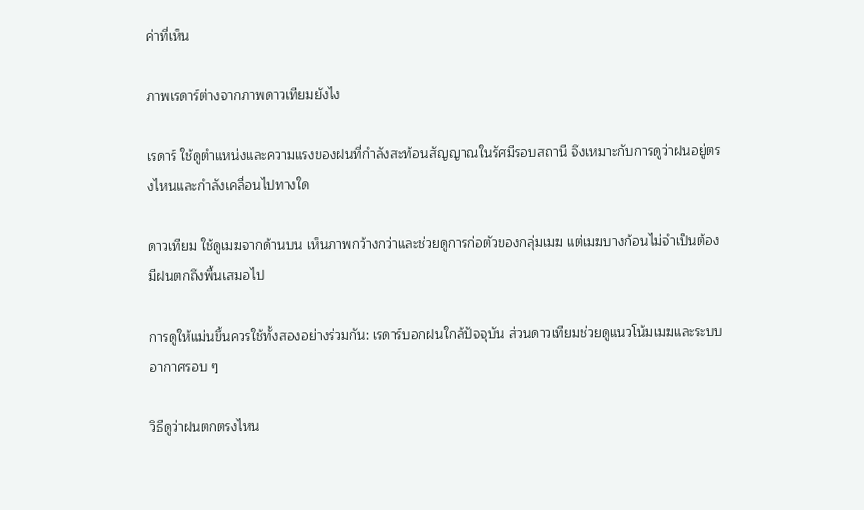ค่าที่เห็น

ภาพเรดาร์ต่างจากภาพดาวเทียมยังไง

เรดาร์ ใช้ดูตำแหน่งและความแรงของฝนที่กำลังสะท้อนสัญญาณในรัศมีรอบสถานี จึงเหมาะกับการดูว่าฝนอยู่ตรงไหนและกำลังเคลื่อนไปทางใด

ดาวเทียม ใช้ดูเมฆจากด้านบน เห็นภาพกว้างกว่าและช่วยดูการก่อตัวของกลุ่มเมฆ แต่เมฆบางก้อนไม่จำเป็นต้องมีฝนตกถึงพื้นเสมอไป

การดูให้แม่นขึ้นควรใช้ทั้งสองอย่างร่วมกัน: เรดาร์บอกฝนใกล้ปัจจุบัน ส่วนดาวเทียมช่วยดูแนวโน้มเมฆและระบบอากาศรอบ ๆ

วิธีดูว่าฝนตกตรงไหน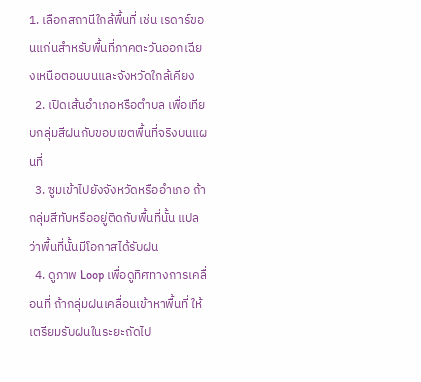1. เลือกสถานีใกล้พื้นที่ เช่น เรดาร์ขอนแก่นสำหรับพื้นที่ภาคตะวันออกเฉียงเหนือตอนบนและจังหวัดใกล้เคียง
  2. เปิดเส้นอำเภอหรือตำบล เพื่อเทียบกลุ่มสีฝนกับขอบเขตพื้นที่จริงบนแผนที่
  3. ซูมเข้าไปยังจังหวัดหรืออำเภอ ถ้ากลุ่มสีทับหรืออยู่ติดกับพื้นที่นั้น แปลว่าพื้นที่นั้นมีโอกาสได้รับฝน
  4. ดูภาพ Loop เพื่อดูทิศทางการเคลื่อนที่ ถ้ากลุ่มฝนเคลื่อนเข้าหาพื้นที่ ให้เตรียมรับฝนในระยะถัดไป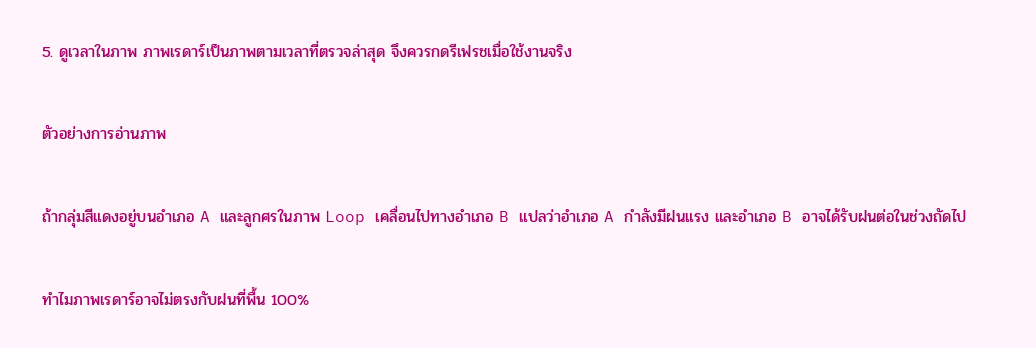5. ดูเวลาในภาพ ภาพเรดาร์เป็นภาพตามเวลาที่ตรวจล่าสุด จึงควรกดรีเฟรชเมื่อใช้งานจริง

ตัวอย่างการอ่านภาพ

ถ้ากลุ่มสีแดงอยู่บนอำเภอ A และลูกศรในภาพ Loop เคลื่อนไปทางอำเภอ B แปลว่าอำเภอ A กำลังมีฝนแรง และอำเภอ B อาจได้รับฝนต่อในช่วงถัดไป

ทำไมภาพเรดาร์อาจไม่ตรงกับฝนที่พื้น 100%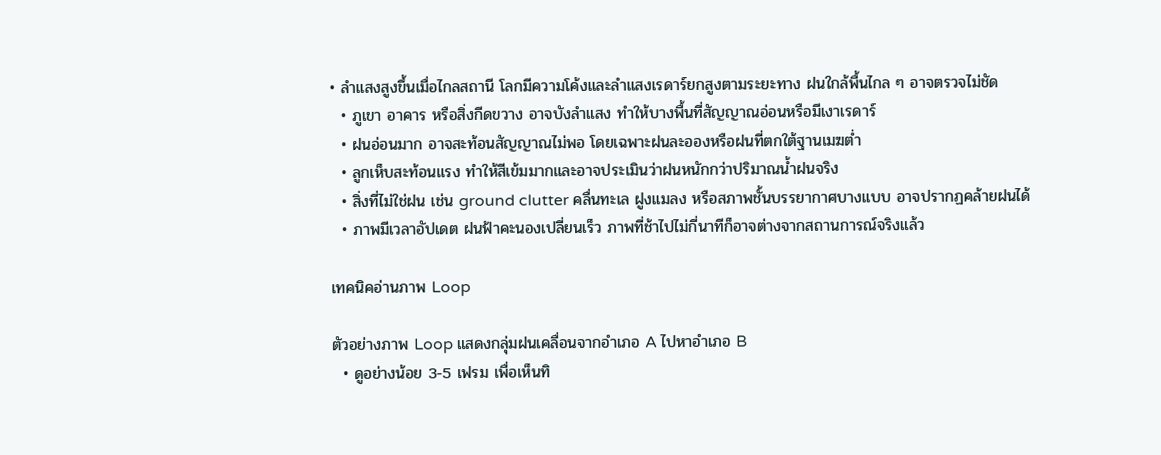• ลำแสงสูงขึ้นเมื่อไกลสถานี โลกมีความโค้งและลำแสงเรดาร์ยกสูงตามระยะทาง ฝนใกล้พื้นไกล ๆ อาจตรวจไม่ชัด
  • ภูเขา อาคาร หรือสิ่งกีดขวาง อาจบังลำแสง ทำให้บางพื้นที่สัญญาณอ่อนหรือมีเงาเรดาร์
  • ฝนอ่อนมาก อาจสะท้อนสัญญาณไม่พอ โดยเฉพาะฝนละอองหรือฝนที่ตกใต้ฐานเมฆต่ำ
  • ลูกเห็บสะท้อนแรง ทำให้สีเข้มมากและอาจประเมินว่าฝนหนักกว่าปริมาณน้ำฝนจริง
  • สิ่งที่ไม่ใช่ฝน เช่น ground clutter คลื่นทะเล ฝูงแมลง หรือสภาพชั้นบรรยากาศบางแบบ อาจปรากฏคล้ายฝนได้
  • ภาพมีเวลาอัปเดต ฝนฟ้าคะนองเปลี่ยนเร็ว ภาพที่ช้าไปไม่กี่นาทีก็อาจต่างจากสถานการณ์จริงแล้ว

เทคนิคอ่านภาพ Loop

ตัวอย่างภาพ Loop แสดงกลุ่มฝนเคลื่อนจากอำเภอ A ไปหาอำเภอ B
  • ดูอย่างน้อย 3-5 เฟรม เพื่อเห็นทิ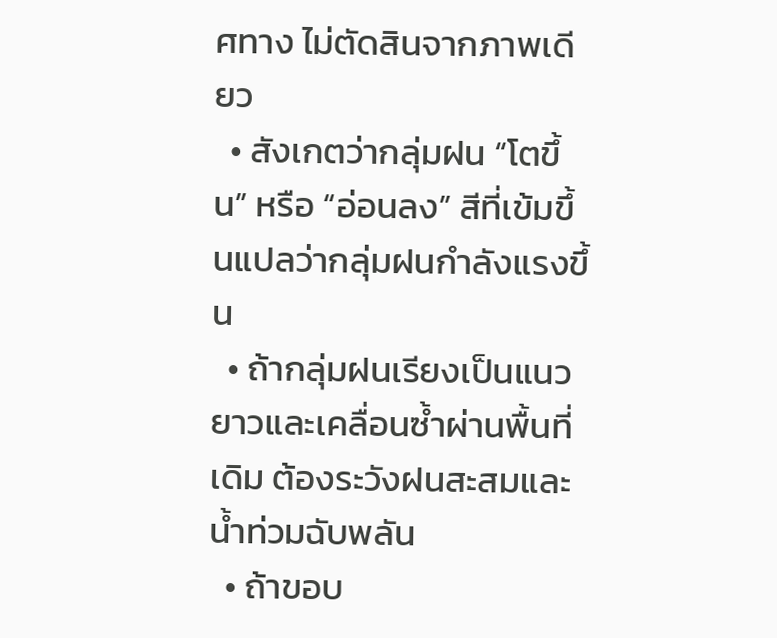ศทาง ไม่ตัดสินจากภาพเดียว
  • สังเกตว่ากลุ่มฝน “โตขึ้น” หรือ “อ่อนลง” สีที่เข้มขึ้นแปลว่ากลุ่มฝนกำลังแรงขึ้น
  • ถ้ากลุ่มฝนเรียงเป็นแนวยาวและเคลื่อนซ้ำผ่านพื้นที่เดิม ต้องระวังฝนสะสมและน้ำท่วมฉับพลัน
  • ถ้าขอบ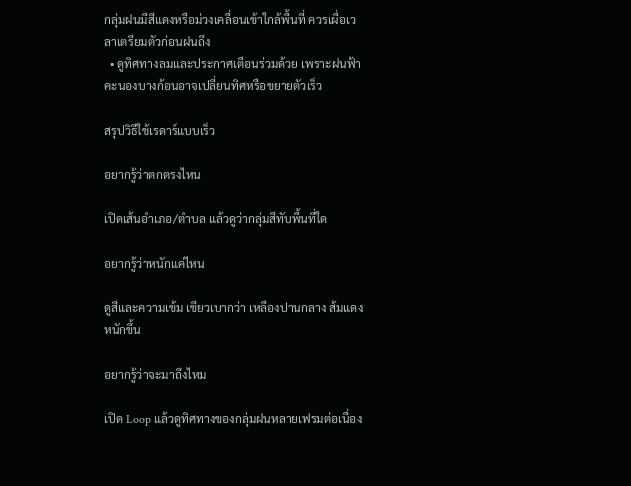กลุ่มฝนมีสีแดงหรือม่วงเคลื่อนเข้าใกล้พื้นที่ ควรเผื่อเวลาเตรียมตัวก่อนฝนถึง
  • ดูทิศทางลมและประกาศเตือนร่วมด้วย เพราะฝนฟ้าคะนองบางก้อนอาจเปลี่ยนทิศหรือขยายตัวเร็ว

สรุปวิธีใช้เรดาร์แบบเร็ว

อยากรู้ว่าตกตรงไหน

เปิดเส้นอำเภอ/ตำบล แล้วดูว่ากลุ่มสีทับพื้นที่ใด

อยากรู้ว่าหนักแค่ไหน

ดูสีและความเข้ม เขียวเบากว่า เหลืองปานกลาง ส้มแดงหนักขึ้น

อยากรู้ว่าจะมาถึงไหม

เปิด Loop แล้วดูทิศทางของกลุ่มฝนหลายเฟรมต่อเนื่อง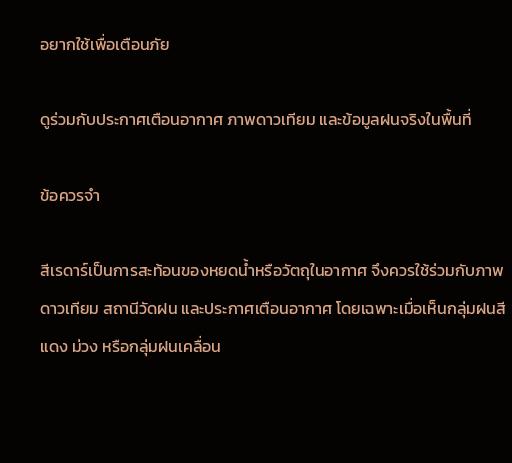อยากใช้เพื่อเตือนภัย

ดูร่วมกับประกาศเตือนอากาศ ภาพดาวเทียม และข้อมูลฝนจริงในพื้นที่

ข้อควรจำ

สีเรดาร์เป็นการสะท้อนของหยดน้ำหรือวัตถุในอากาศ จึงควรใช้ร่วมกับภาพดาวเทียม สถานีวัดฝน และประกาศเตือนอากาศ โดยเฉพาะเมื่อเห็นกลุ่มฝนสีแดง ม่วง หรือกลุ่มฝนเคลื่อน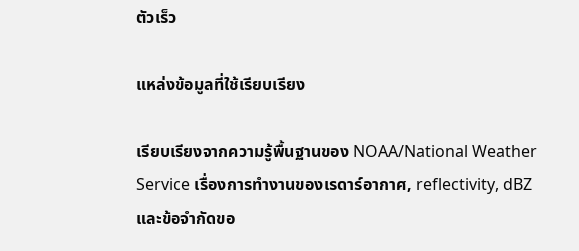ตัวเร็ว

แหล่งข้อมูลที่ใช้เรียบเรียง

เรียบเรียงจากความรู้พื้นฐานของ NOAA/National Weather Service เรื่องการทำงานของเรดาร์อากาศ, reflectivity, dBZ และข้อจำกัดขอ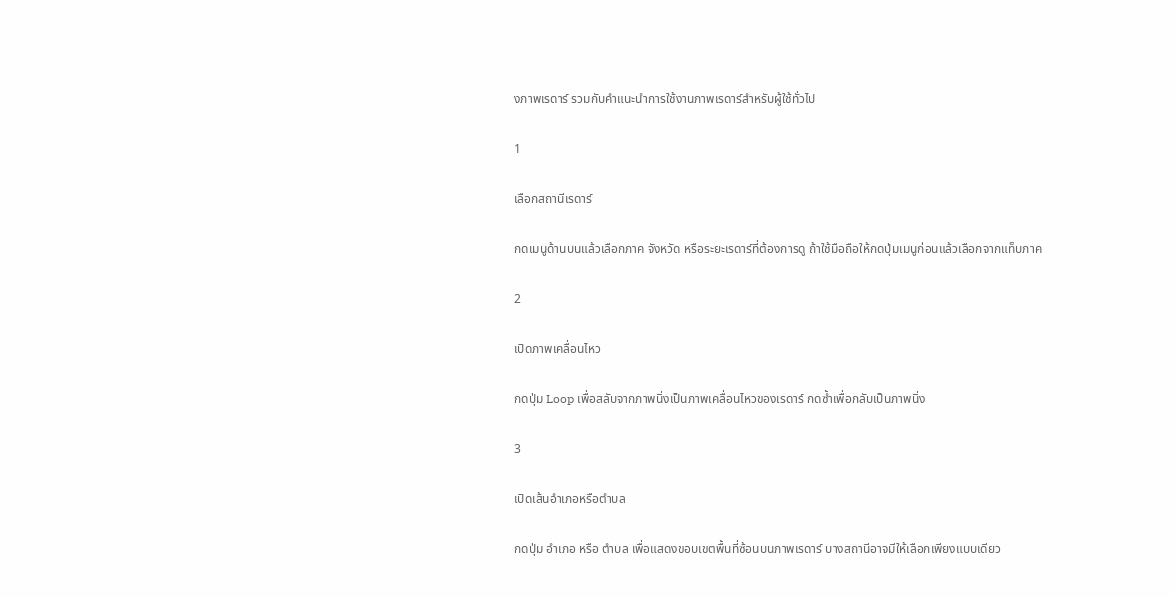งภาพเรดาร์ รวมกับคำแนะนำการใช้งานภาพเรดาร์สำหรับผู้ใช้ทั่วไป

1

เลือกสถานีเรดาร์

กดเมนูด้านบนแล้วเลือกภาค จังหวัด หรือระยะเรดาร์ที่ต้องการดู ถ้าใช้มือถือให้กดปุ่มเมนูก่อนแล้วเลือกจากแท็บภาค

2

เปิดภาพเคลื่อนไหว

กดปุ่ม Loop เพื่อสลับจากภาพนิ่งเป็นภาพเคลื่อนไหวของเรดาร์ กดซ้ำเพื่อกลับเป็นภาพนิ่ง

3

เปิดเส้นอำเภอหรือตำบล

กดปุ่ม อำเภอ หรือ ตำบล เพื่อแสดงขอบเขตพื้นที่ซ้อนบนภาพเรดาร์ บางสถานีอาจมีให้เลือกเพียงแบบเดียว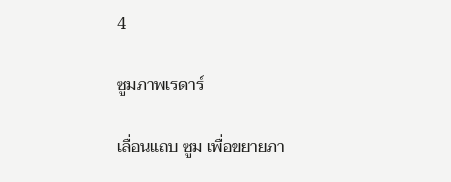4

ซูมภาพเรดาร์

เลื่อนแถบ ซูม เพื่อขยายภา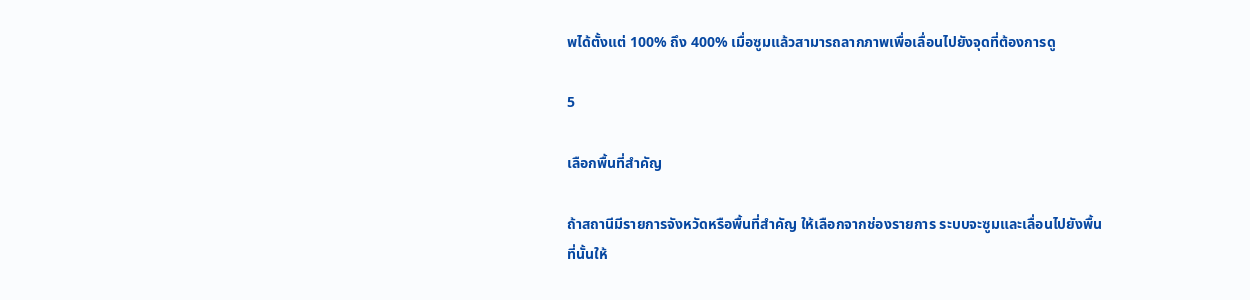พได้ตั้งแต่ 100% ถึง 400% เมื่อซูมแล้วสามารถลากภาพเพื่อเลื่อนไปยังจุดที่ต้องการดู

5

เลือกพื้นที่สำคัญ

ถ้าสถานีมีรายการจังหวัดหรือพื้นที่สำคัญ ให้เลือกจากช่องรายการ ระบบจะซูมและเลื่อนไปยังพื้นที่นั้นให้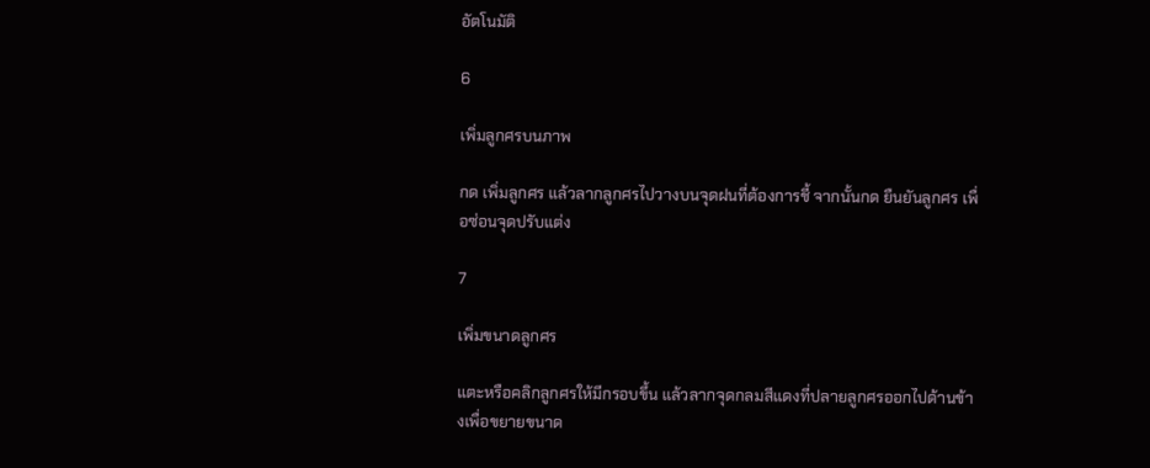อัตโนมัติ

6

เพิ่มลูกศรบนภาพ

กด เพิ่มลูกศร แล้วลากลูกศรไปวางบนจุดฝนที่ต้องการชี้ จากนั้นกด ยืนยันลูกศร เพื่อซ่อนจุดปรับแต่ง

7

เพิ่มขนาดลูกศร

แตะหรือคลิกลูกศรให้มีกรอบขึ้น แล้วลากจุดกลมสีแดงที่ปลายลูกศรออกไปด้านข้างเพื่อขยายขนาด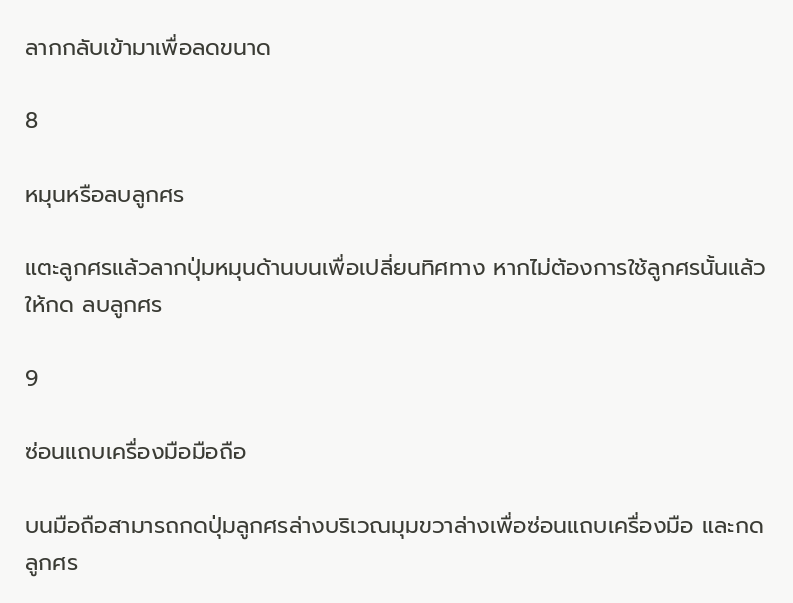ลากกลับเข้ามาเพื่อลดขนาด

8

หมุนหรือลบลูกศร

แตะลูกศรแล้วลากปุ่มหมุนด้านบนเพื่อเปลี่ยนทิศทาง หากไม่ต้องการใช้ลูกศรนั้นแล้วให้กด ลบลูกศร

9

ซ่อนแถบเครื่องมือมือถือ

บนมือถือสามารถกดปุ่มลูกศรล่างบริเวณมุมขวาล่างเพื่อซ่อนแถบเครื่องมือ และกดลูกศร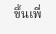ขึ้นเพื่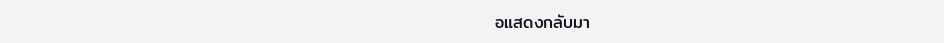อแสดงกลับมา